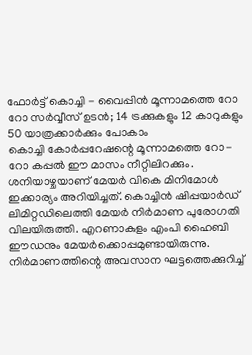ഫോർട്ട് കൊച്ചി - വൈപ്പിൻ മൂന്നാമത്തെ റോ റോ സർവ്വീസ് ഉടൻ; 14 ട്രക്കുകളും 12 കാറുകളും 50 യാത്രക്കാർക്കും പോകാം
കൊച്ചി കോർപ്പറേഷന്റെ മൂന്നാമത്തെ റോ-റോ കപ്പൽ ഈ മാസം നീറ്റിലിറക്കും. ശനിയാഴ്ചയാണ് മേയർ വികെ മിനിമോൾ ഇക്കാര്യം അറിയിച്ചത്. കൊച്ചിൻ ഷിപ്പയാർഡ് ലിമിറ്റഡിലെത്തി മേയർ നിർമാണ പുരോഗതി വിലയിരുത്തി. എറണാകുളം എംപി ഹൈബി ഈഡനും മേയർക്കൊപ്പമുണ്ടായിരുന്നു.
നിർമാണത്തിന്റെ അവസാന ഘട്ടത്തെക്കുറിച്ച്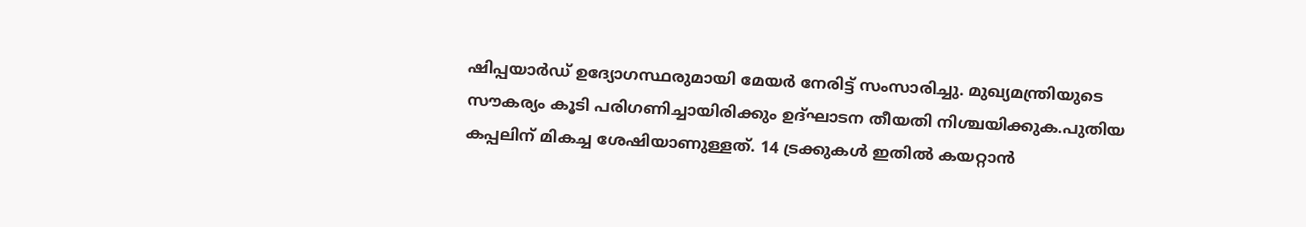ഷിപ്പയാർഡ് ഉദ്യോഗസ്ഥരുമായി മേയർ നേരിട്ട് സംസാരിച്ചു. മുഖ്യമന്ത്രിയുടെ സൗകര്യം കൂടി പരിഗണിച്ചായിരിക്കും ഉദ്ഘാടന തീയതി നിശ്ചയിക്കുക.പുതിയ കപ്പലിന് മികച്ച ശേഷിയാണുള്ളത്. 14 ട്രക്കുകൾ ഇതിൽ കയറ്റാൻ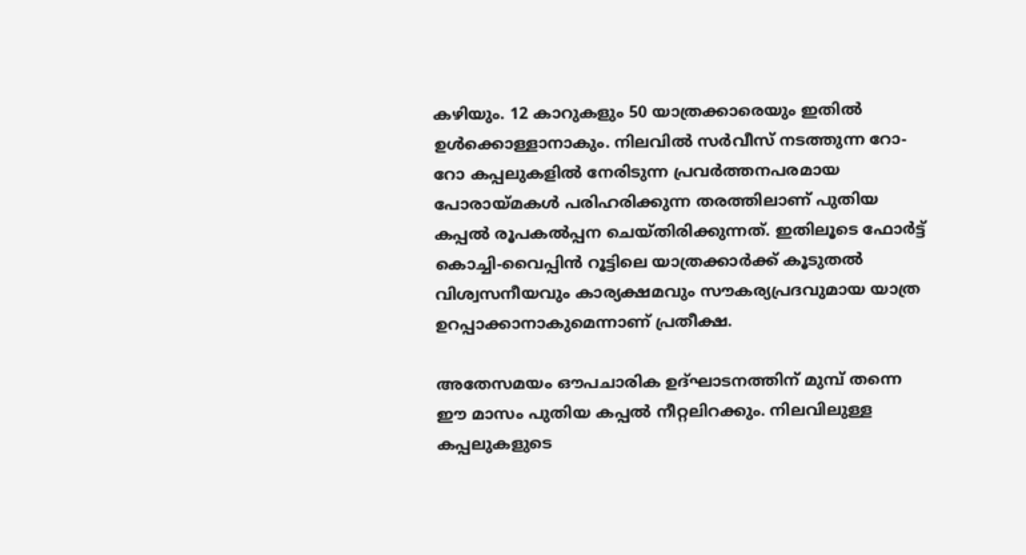കഴിയും. 12 കാറുകളും 50 യാത്രക്കാരെയും ഇതിൽ ഉൾക്കൊള്ളാനാകും. നിലവിൽ സർവീസ് നടത്തുന്ന റോ-റോ കപ്പലുകളിൽ നേരിടുന്ന പ്രവർത്തനപരമായ പോരായ്മകൾ പരിഹരിക്കുന്ന തരത്തിലാണ് പുതിയ കപ്പൽ രൂപകൽപ്പന ചെയ്തിരിക്കുന്നത്. ഇതിലൂടെ ഫോർട്ട് കൊച്ചി-വൈപ്പിൻ റൂട്ടിലെ യാത്രക്കാർക്ക് കൂടുതൽ വിശ്വസനീയവും കാര്യക്ഷമവും സൗകര്യപ്രദവുമായ യാത്ര ഉറപ്പാക്കാനാകുമെന്നാണ് പ്രതീക്ഷ.

അതേസമയം ഔപചാരിക ഉദ്ഘാടനത്തിന് മുമ്പ് തന്നെ ഈ മാസം പുതിയ കപ്പൽ നീറ്റലിറക്കും. നിലവിലുള്ള കപ്പലുകളുടെ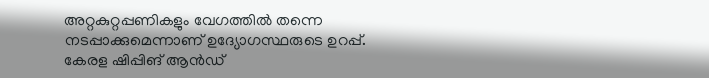അറ്റകുറ്റപ്പണികളും വേഗത്തിൽ തന്നെ നടപ്പാക്കുമെന്നാണ് ഉദ്യോഗസ്ഥരുടെ ഉറപ്പ്. കേരള ഷിപ്പിങ് ആൻഡ്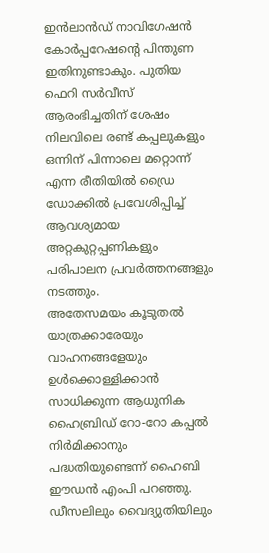ഇൻലാൻഡ് നാവിഗേഷൻ കോർപ്പറേഷന്റെ പിന്തുണ ഇതിനുണ്ടാകും. പുതിയ ഫെറി സർവീസ് ആരംഭിച്ചതിന് ശേഷം നിലവിലെ രണ്ട് കപ്പലുകളും ഒന്നിന് പിന്നാലെ മറ്റൊന്ന് എന്ന രീതിയിൽ ഡ്രൈ ഡോക്കിൽ പ്രവേശിപ്പിച്ച് ആവശ്യമായ അറ്റകുറ്റപ്പണികളും പരിപാലന പ്രവർത്തനങ്ങളും നടത്തും.
അതേസമയം കൂടുതൽ യാത്രക്കാരേയും വാഹനങ്ങളേയും ഉൾക്കൊള്ളിക്കാൻ സാധിക്കുന്ന ആധുനിക ഹൈബ്രിഡ് റോ-റോ കപ്പൽ നിർമിക്കാനും പദ്ധതിയുണ്ടെന്ന് ഹൈബി ഈഡൻ എംപി പറഞ്ഞു. ഡീസലിലും വൈദ്യുതിയിലും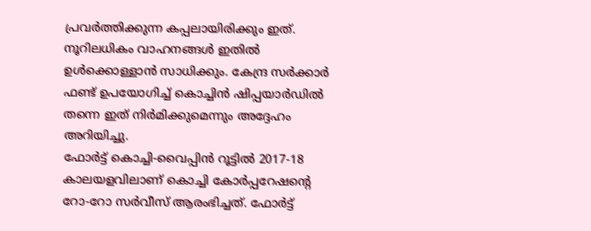പ്രവർത്തിക്കുന്ന കപ്പലായിരിക്കും ഇത്. നൂറിലധികം വാഹനങ്ങൾ ഇതിൽ ഉൾക്കൊള്ളാൻ സാധിക്കും. കേന്ദ്ര സർക്കാർ ഫണ്ട് ഉപയോഗിച്ച് കൊച്ചിൻ ഷിപ്പയാർഡിൽ തന്നെ ഇത് നിർമിക്കുമെന്നും അദ്ദേഹം അറിയിച്ചു.
ഫോർട്ട് കൊച്ചി-വൈപ്പിൻ റൂട്ടിൽ 2017-18 കാലയളവിലാണ് കൊച്ചി കോർപ്പറേഷന്റെ റോ-റോ സർവീസ് ആരംഭിച്ചത്. ഫോർട്ട്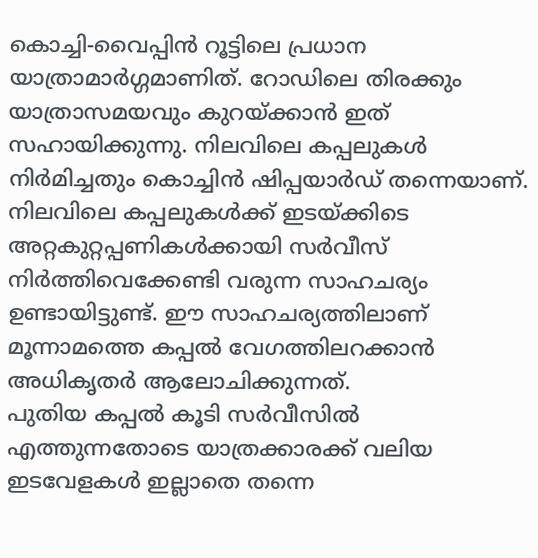കൊച്ചി-വൈപ്പിൻ റൂട്ടിലെ പ്രധാന യാത്രാമാർഗ്ഗമാണിത്. റോഡിലെ തിരക്കും യാത്രാസമയവും കുറയ്ക്കാൻ ഇത് സഹായിക്കുന്നു. നിലവിലെ കപ്പലുകൾ നിർമിച്ചതും കൊച്ചിൻ ഷിപ്പയാർഡ് തന്നെയാണ്. നിലവിലെ കപ്പലുകൾക്ക് ഇടയ്ക്കിടെ അറ്റകുറ്റപ്പണികൾക്കായി സർവീസ് നിർത്തിവെക്കേണ്ടി വരുന്ന സാഹചര്യം ഉണ്ടായിട്ടുണ്ട്. ഈ സാഹചര്യത്തിലാണ് മൂന്നാമത്തെ കപ്പൽ വേഗത്തിലറക്കാൻ അധികൃതർ ആലോചിക്കുന്നത്.
പുതിയ കപ്പൽ കൂടി സർവീസിൽ എത്തുന്നതോടെ യാത്രക്കാരക്ക് വലിയ ഇടവേളകൾ ഇല്ലാതെ തന്നെ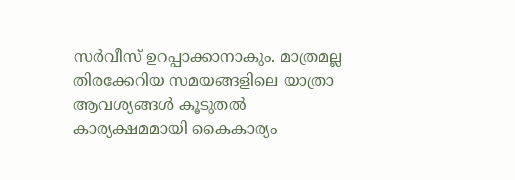സർവീസ് ഉറപ്പാക്കാനാകും. മാത്രമല്ല തിരക്കേറിയ സമയങ്ങളിലെ യാത്രാ ആവശ്യങ്ങൾ കൂടുതൽ കാര്യക്ഷമമായി കൈകാര്യം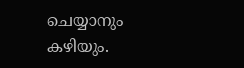ചെയ്യാനും കഴിയും.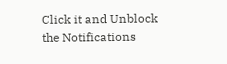Click it and Unblock the Notifications